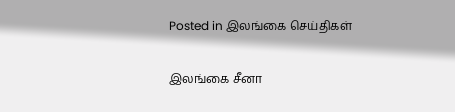Posted in இலங்கை செய்திகள்

இலங்கை சீனா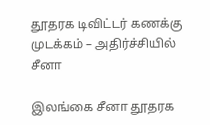தூதரக டிவிட்டர் கணக்கு முடக்கம் – அதிர்ச்சியில் சீனா

இலங்கை சீனா தூதரக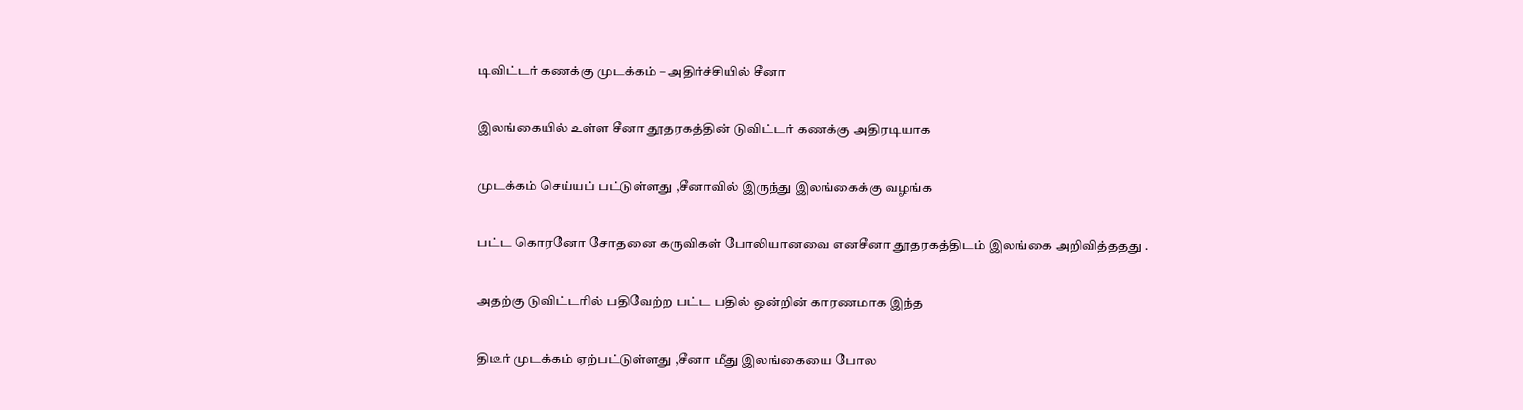டிவிட்டர் கணக்கு முடக்கம் – அதிர்ச்சியில் சீனா

இலங்கையில் உள்ள சீனா தூதரகத்தின் டுவிட்டர் கணக்கு அதிரடியாக

முடக்கம் செய்யப் பட்டுள்ளது ,சீனாவில் இருந்து இலங்கைக்கு வழங்க

பட்ட கொரனோ சோதனை கருவிகள் போலியானவை எனசீனா தூதரகத்திடம் இலங்கை அறிவித்ததது .

அதற்கு டுவிட்டரில் பதிவேற்ற பட்ட பதில் ஒன்றின் காரணமாக இந்த

திடீர் முடக்கம் ஏற்பட்டுள்ளது ,சீனா மீது இலங்கையை போல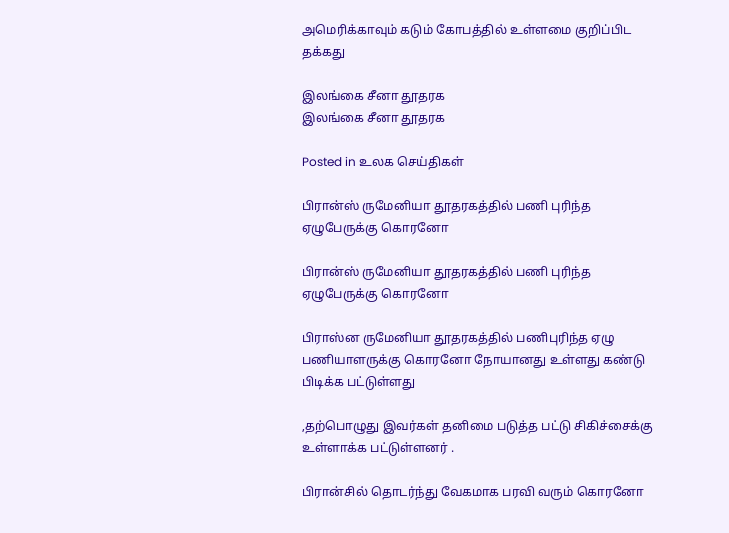அமெரிக்காவும் கடும் கோபத்தில் உள்ளமை குறிப்பிட தக்கது

இலங்கை சீனா தூதரக
இலங்கை சீனா தூதரக

Posted in உலக செய்திகள்

பிரான்ஸ் ருமேனியா தூதரகத்தில் பணி புரிந்த ஏழுபேருக்கு கொரனோ

பிரான்ஸ் ருமேனியா தூதரகத்தில் பணி புரிந்த ஏழுபேருக்கு கொரனோ

பிராஸ்ன ருமேனியா தூதரகத்தில் பணிபுரிந்த ஏழு பணியாளருக்கு கொரனோ நோயானது உள்ளது கண்டு பிடிக்க பட்டுள்ளது

,தற்பொழுது இவர்கள் தனிமை படுத்த பட்டு சிகிச்சைக்கு உள்ளாக்க பட்டுள்ளனர் .

பிரான்சில் தொடர்ந்து வேகமாக பரவி வரும் கொரனோ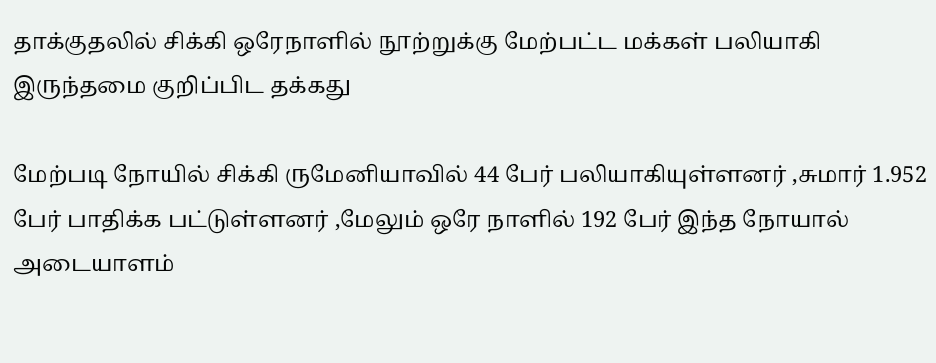தாக்குதலில் சிக்கி ஒரேநாளில் நூற்றுக்கு மேற்பட்ட மக்கள் பலியாகி இருந்தமை குறிப்பிட தக்கது

மேற்படி நோயில் சிக்கி ருமேனியாவில் 44 பேர் பலியாகியுள்ளனர் ,சுமார் 1.952 பேர் பாதிக்க பட்டுள்ளனர் ,மேலும் ஒரே நாளில் 192 பேர் இந்த நோயால் அடையாளம்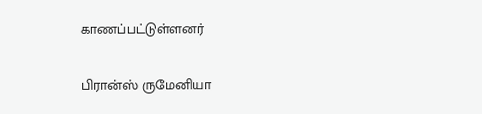காணப்பட்டுள்ளனர்

பிரான்ஸ் ருமேனியா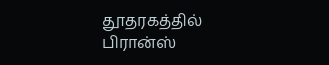தூதரகத்தில்
பிரான்ஸ்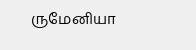ருமேனியா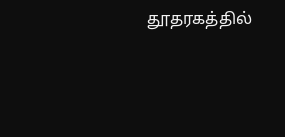தூதரகத்தில்